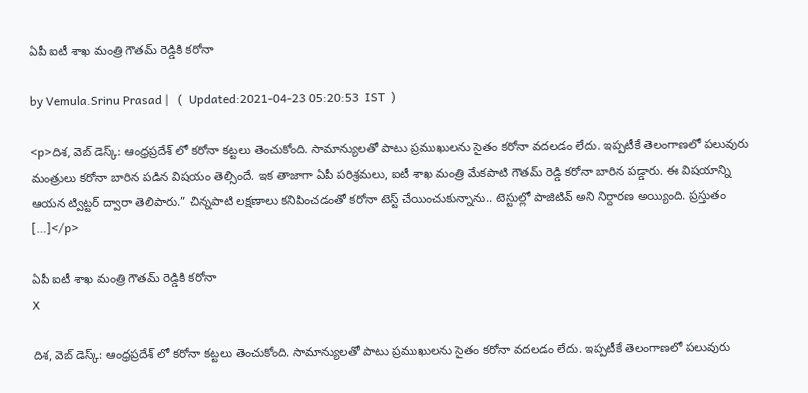ఏపీ ఐటీ శాఖ మంత్రి గౌతమ్ రెడ్డికి కరోనా

by Vemula.Srinu Prasad |   (  Updated:2021-04-23 05:20:53  IST  )

<p>దిశ, వెబ్ డెస్క్: ఆంధ్రప్రదేశ్ లో కరోనా కట్టలు తెంచుకోంది. సామాన్యులతో పాటు ప్రముఖులను సైతం కరోనా వదలడం లేదు. ఇప్పటీకే తెలంగాణలో పలువురు మంత్రులు కరోనా బారిన పడిన విషయం తెల్సిందే. ఇక తాజాగా ఏపీ పరిశ్రమలు, ఐటీ శాఖ మంత్రి మేకపాటి గౌతమ్ రెడ్డి కరోనా బారిన పడ్డారు. ఈ విషయాన్ని ఆయన ట్విట్టర్ ద్వారా తెలిపారు.” చిన్నపాటి లక్షణాలు కనిపించడంతో కరోనా టెస్ట్ చేయించుకున్నాను.. టెస్టుల్లో పాజిటివ్ అని నిర్దారణ అయ్యింది. ప్రస్తుతం […]</p>

ఏపీ ఐటీ శాఖ మంత్రి గౌతమ్ రెడ్డికి కరోనా
X

దిశ, వెబ్ డెస్క్: ఆంధ్రప్రదేశ్ లో కరోనా కట్టలు తెంచుకోంది. సామాన్యులతో పాటు ప్రముఖులను సైతం కరోనా వదలడం లేదు. ఇప్పటీకే తెలంగాణలో పలువురు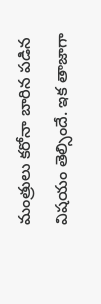మంత్రులు కరోనా బారిన పడిన విషయం తెల్సిందే. ఇక తాజాగా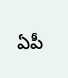ఏపీ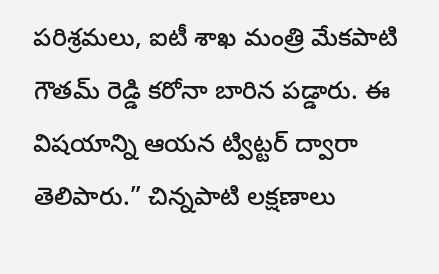పరిశ్రమలు, ఐటీ శాఖ మంత్రి మేకపాటి గౌతమ్ రెడ్డి కరోనా బారిన పడ్డారు. ఈ విషయాన్ని ఆయన ట్విట్టర్ ద్వారా తెలిపారు.” చిన్నపాటి లక్షణాలు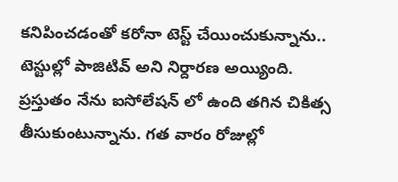కనిపించడంతో కరోనా టెస్ట్ చేయించుకున్నాను.. టెస్టుల్లో పాజిటివ్ అని నిర్దారణ అయ్యింది. ప్రస్తుతం నేను ఐసోలేషన్ లో ఉంది తగిన చికిత్స తీసుకుంటున్నాను. గత వారం రోజుల్లో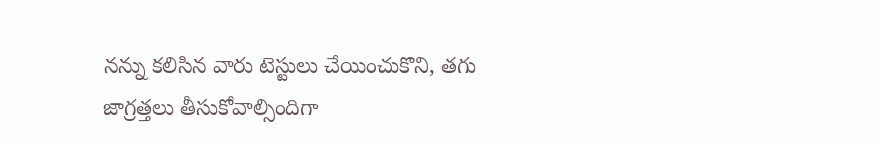నన్ను కలిసిన వారు టెస్టులు చేయించుకొని, తగు జాగ్రత్తలు తీసుకోవాల్సిందిగా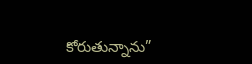కోరుతున్నాను”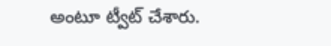అంటూ ట్వీట్ చేశారు.